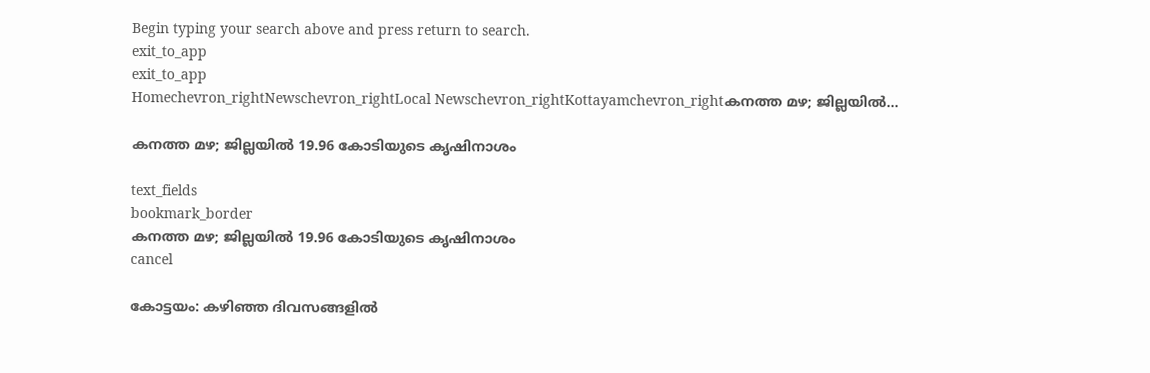Begin typing your search above and press return to search.
exit_to_app
exit_to_app
Homechevron_rightNewschevron_rightLocal Newschevron_rightKottayamchevron_rightകനത്ത മഴ; ജില്ലയില്‍...

കനത്ത മഴ; ജില്ലയില്‍ 19.96 കോടിയുടെ കൃഷിനാശം

text_fields
bookmark_border
കനത്ത മഴ; ജില്ലയില്‍ 19.96 കോടിയുടെ കൃഷിനാശം
cancel

കോട്ടയം: കഴിഞ്ഞ ദിവസങ്ങളില്‍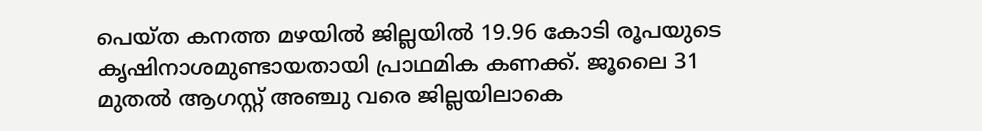പെയ്ത കനത്ത മഴയില്‍ ജില്ലയില്‍ 19.96 കോടി രൂപയുടെ കൃഷിനാശമുണ്ടായതായി പ്രാഥമിക കണക്ക്. ജൂലൈ 31 മുതല്‍ ആഗസ്റ്റ് അഞ്ചു വരെ ജില്ലയിലാകെ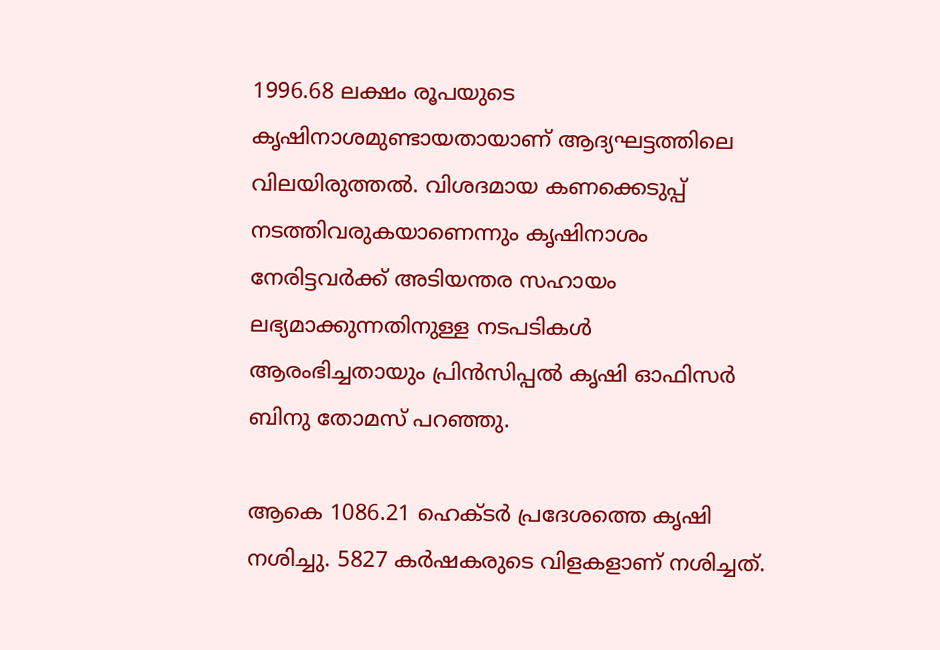1996.68 ലക്ഷം രൂപയുടെ കൃഷിനാശമുണ്ടായതായാണ് ആദ്യഘട്ടത്തിലെ വിലയിരുത്തല്‍. വിശദമായ കണക്കെടുപ്പ് നടത്തിവരുകയാണെന്നും കൃഷിനാശം നേരിട്ടവര്‍ക്ക് അടിയന്തര സഹായം ലഭ്യമാക്കുന്നതിനുള്ള നടപടികള്‍ ആരംഭിച്ചതായും പ്രിന്‍സിപ്പല്‍ കൃഷി ഓഫിസര്‍ ബിനു തോമസ് പറഞ്ഞു.

ആകെ 1086.21 ഹെക്ടര്‍ പ്രദേശത്തെ കൃഷി നശിച്ചു. 5827 കര്‍ഷകരുടെ വിളകളാണ് നശിച്ചത്.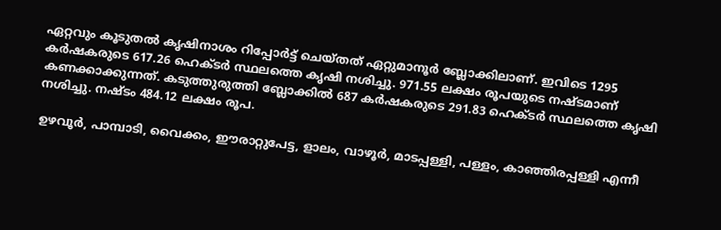ഏറ്റവും കൂടുതല്‍ കൃഷിനാശം റിപ്പോര്‍ട്ട് ചെയ്തത് ഏറ്റുമാനൂര്‍ ബ്ലോക്കിലാണ്. ഇവിടെ 1295 കര്‍ഷകരുടെ 617.26 ഹെക്ടര്‍ സ്ഥലത്തെ കൃഷി നശിച്ചു. 971.55 ലക്ഷം രൂപയുടെ നഷ്ടമാണ് കണക്കാക്കുന്നത്. കടുത്തുരുത്തി ബ്ലോക്കില്‍ 687 കര്‍ഷകരുടെ 291.83 ഹെക്ടര്‍ സ്ഥലത്തെ കൃഷി നശിച്ചു. നഷ്ടം 484.12 ലക്ഷം രൂപ.

ഉഴവൂര്‍, പാമ്പാടി, വൈക്കം, ഈരാറ്റുപേട്ട, ളാലം, വാഴൂര്‍, മാടപ്പള്ളി, പള്ളം, കാഞ്ഞിരപ്പള്ളി എന്നീ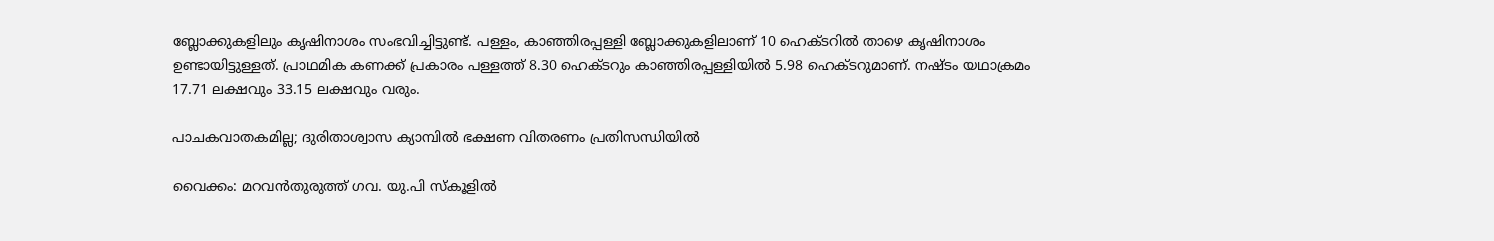ബ്ലോക്കുകളിലും കൃഷിനാശം സംഭവിച്ചിട്ടുണ്ട്. പള്ളം, കാഞ്ഞിരപ്പള്ളി ബ്ലോക്കുകളിലാണ് 10 ഹെക്ടറിൽ താഴെ കൃഷിനാശം ഉണ്ടായിട്ടുള്ളത്. പ്രാഥമിക കണക്ക് പ്രകാരം പള്ളത്ത് 8.30 ഹെക്ടറും കാഞ്ഞിരപ്പള്ളിയിൽ 5.98 ഹെക്ടറുമാണ്. നഷ്ടം യഥാക്രമം 17.71 ലക്ഷവും 33.15 ലക്ഷവും വരും.

പാചകവാതകമില്ല; ദുരിതാശ്വാസ ക്യാമ്പിൽ ഭക്ഷണ വിതരണം പ്രതിസന്ധിയിൽ

വൈക്കം: മറവൻതുരുത്ത് ഗവ. യു.പി സ്‌കൂളിൽ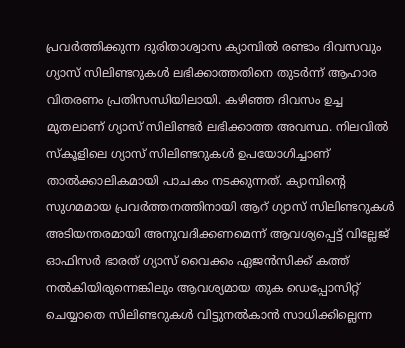പ്രവർത്തിക്കുന്ന ദുരിതാശ്വാസ ക്യാമ്പിൽ രണ്ടാം ദിവസവും ഗ്യാസ് സിലിണ്ടറുകൾ ലഭിക്കാത്തതിനെ തുടർന്ന് ആഹാര വിതരണം പ്രതിസന്ധിയിലായി. കഴിഞ്ഞ ദിവസം ഉച്ച മുതലാണ് ഗ്യാസ് സിലിണ്ടർ ലഭിക്കാത്ത അവസ്ഥ. നിലവിൽ സ്‌കൂളിലെ ഗ്യാസ് സിലിണ്ടറുകൾ ഉപയോഗിച്ചാണ് താൽക്കാലികമായി പാചകം നടക്കുന്നത്. ക്യാമ്പിന്‍റെ സുഗമമായ പ്രവർത്തനത്തിനായി ആറ് ഗ്യാസ് സിലിണ്ടറുകൾ അടിയന്തരമായി അനുവദിക്കണമെന്ന് ആവശ്യപ്പെട്ട് വില്ലേജ് ഓഫിസർ ഭാരത് ഗ്യാസ് വൈക്കം ഏജൻസിക്ക് കത്ത് നൽകിയിരുന്നെങ്കിലും ആവശ്യമായ തുക ഡെപ്പോസിറ്റ് ചെയ്യാതെ സിലിണ്ടറുകൾ വിട്ടുനൽകാൻ സാധിക്കില്ലെന്ന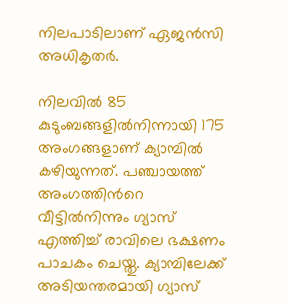നിലപാടിലാണ് ഏജൻസി അധികൃതർ.

നിലവിൽ 85 കുടുംബങ്ങളിൽനിന്നായി 175 അംഗങ്ങളാണ് ക്യാമ്പിൽ കഴിയുന്നത്. പഞ്ചായത്ത് അംഗത്തിന്‍റെ വീട്ടിൽനിന്നും ഗ്യാസ് എത്തിച്ച് രാവിലെ ഭക്ഷണം പാചകം ചെയ്തു. ക്യാമ്പിലേക്ക് അടിയന്തരമായി ഗ്യാസ്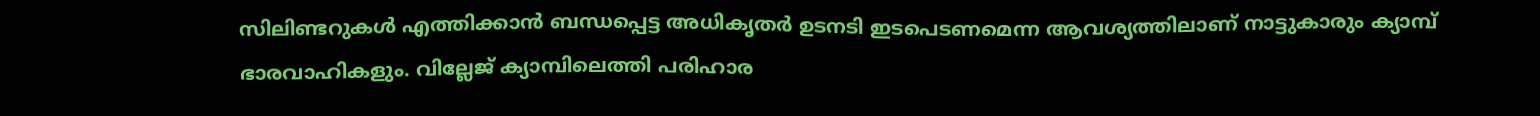സിലിണ്ടറുകൾ എത്തിക്കാൻ ബന്ധപ്പെട്ട അധികൃതർ ഉടനടി ഇടപെടണമെന്ന ആവശ്യത്തിലാണ് നാട്ടുകാരും ക്യാമ്പ് ഭാരവാഹികളും. വില്ലേജ് ക്യാമ്പിലെത്തി പരിഹാര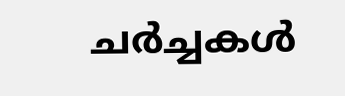ചർച്ചകൾ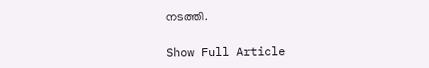നടത്തി.

Show Full Article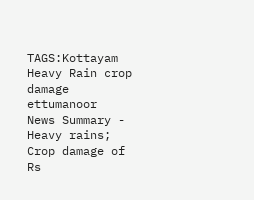TAGS:Kottayam Heavy Rain crop damage ettumanoor
News Summary - Heavy rains; Crop damage of Rs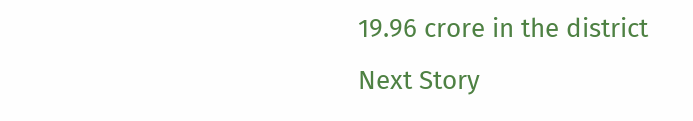19.96 crore in the district
Next Story